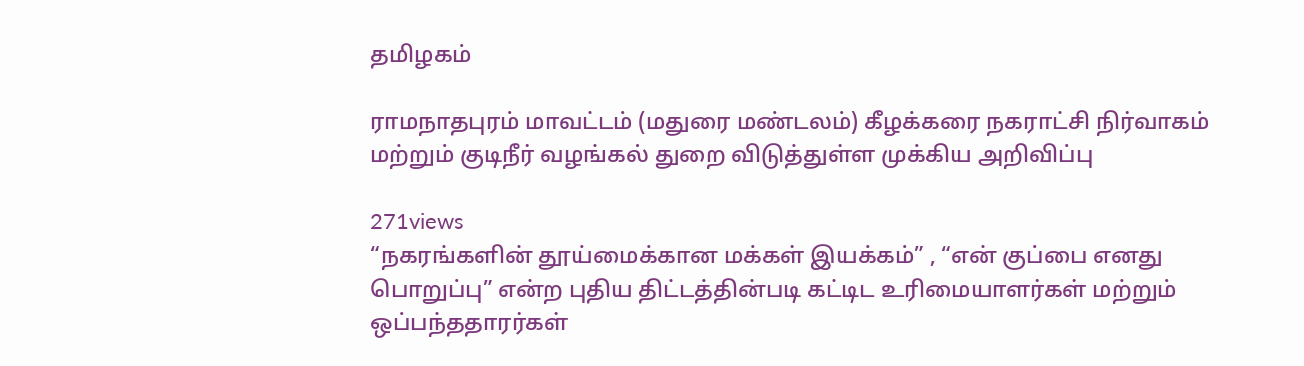தமிழகம்

ராமநாதபுரம் மாவட்டம் (மதுரை மண்டலம்) கீழக்கரை நகராட்சி நிர்வாகம் மற்றும் குடிநீர் வழங்கல் துறை விடுத்துள்ள முக்கிய அறிவிப்பு

271views
“நகரங்களின் தூய்மைக்கான மக்கள் இயக்கம்” , “என் குப்பை எனது பொறுப்பு” என்ற புதிய திட்டத்தின்படி கட்டிட உரிமையாளர்கள் மற்றும் ஒப்பந்ததாரர்கள்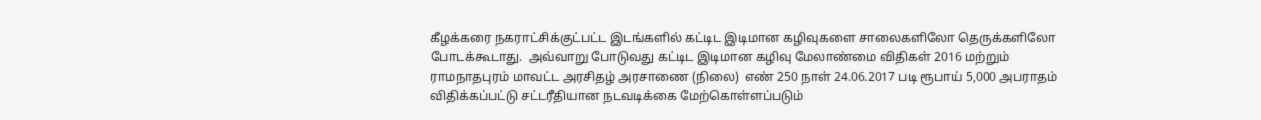கீழக்கரை நகராட்சிக்குட்பட்ட இடங்களில் கட்டிட இடிமான கழிவுகளை சாலைகளிலோ தெருக்களிலோ போடக்கூடாது.  அவ்வாறு போடுவது கட்டிட இடிமான கழிவு மேலாண்மை விதிகள் 2016 மற்றும் ராமநாதபுரம் மாவட்ட அரசிதழ் அரசாணை (நிலை)  எண் 250 நாள் 24.06.2017 படி ரூபாய் 5,000 அபராதம் விதிக்கப்பட்டு சட்டரீதியான நடவடிக்கை மேற்கொள்ளப்படும்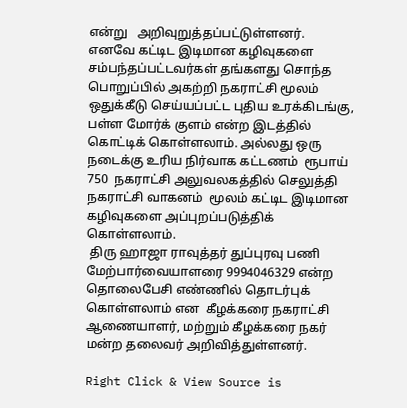என்று   அறிவுறுத்தப்பட்டுள்ளனர்.
எனவே கட்டிட இடிமான கழிவுகளை சம்பந்தப்பட்டவர்கள் தங்களது சொந்த பொறுப்பில் அகற்றி நகராட்சி மூலம் ஒதுக்கீடு செய்யப்பட்ட புதிய உரக்கிடங்கு,  பள்ள மோர்க் குளம் என்ற இடத்தில் கொட்டிக் கொள்ளலாம். அல்லது ஒரு நடைக்கு உரிய நிர்வாக கட்டணம்  ரூபாய் 750  நகராட்சி அலுவலகத்தில் செலுத்தி நகராட்சி வாகனம்  மூலம் கட்டிட இடிமான கழிவுகளை அப்புறப்படுத்திக் கொள்ளலாம்.
 திரு ஹாஜா ராவுத்தர் துப்புரவு பணி மேற்பார்வையாளரை 9994046329 என்ற தொலைபேசி எண்ணில் தொடர்புக் கொள்ளலாம் என  கீழக்கரை நகராட்சி ஆணையாளர், மற்றும் கீழக்கரை நகர் மன்ற தலைவர் அறிவித்துள்ளனர்.

Right Click & View Source is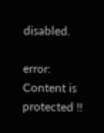disabled.

error: Content is protected !!